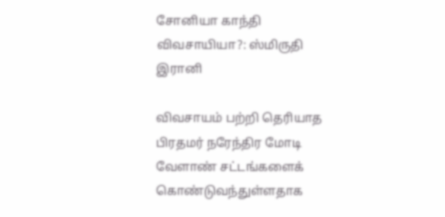சோனியா காந்தி விவசாயியா?: ஸ்மிருதி இரானி

விவசாயம் பற்றி தெரியாத பிரதமர் நரேந்திர மோடி வேளாண் சட்டங்களைக் கொண்டுவந்துள்ளதாக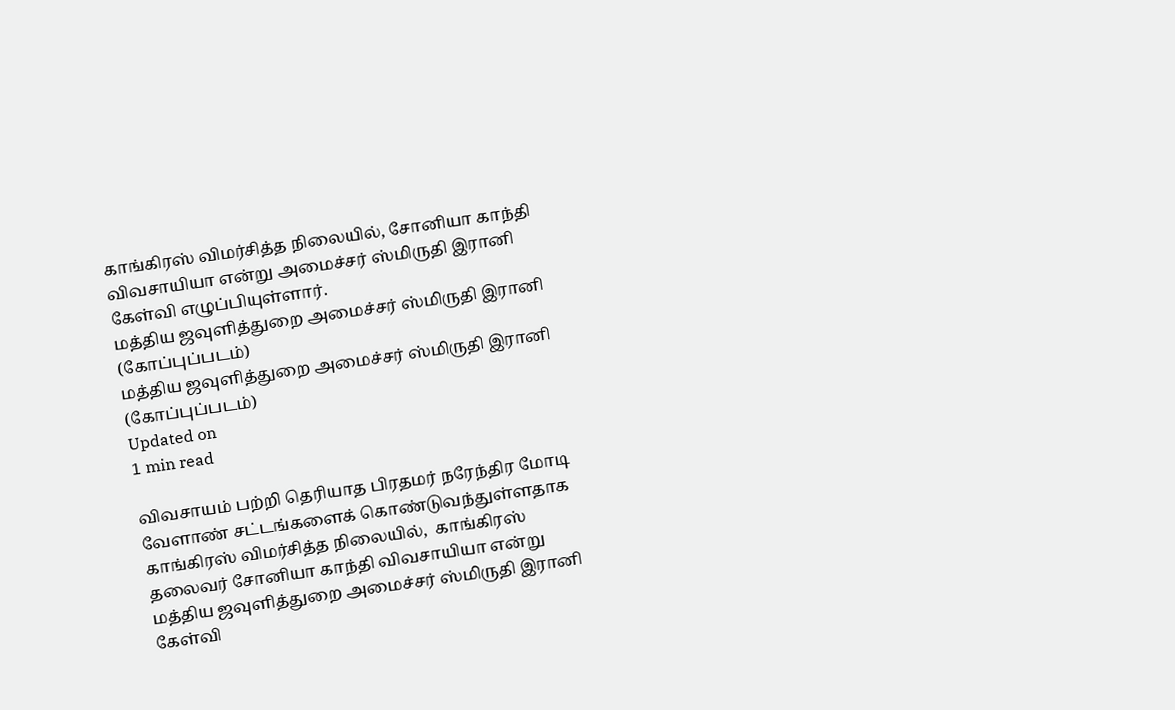காங்கிரஸ் விமர்சித்த நிலையில், சோனியா காந்தி விவசாயியா என்று அமைச்சர் ஸ்மிருதி இரானி கேள்வி எழுப்பியுள்ளார்.
மத்திய ஜவுளித்துறை அமைச்சர் ஸ்மிருதி இரானி (கோப்புப்படம்)
மத்திய ஜவுளித்துறை அமைச்சர் ஸ்மிருதி இரானி (கோப்புப்படம்)
Updated on
1 min read

விவசாயம் பற்றி தெரியாத பிரதமர் நரேந்திர மோடி வேளாண் சட்டங்களைக் கொண்டுவந்துள்ளதாக காங்கிரஸ் விமர்சித்த நிலையில்,  காங்கிரஸ் தலைவர் சோனியா காந்தி விவசாயியா என்று மத்திய ஜவுளித்துறை அமைச்சர் ஸ்மிருதி இரானி கேள்வி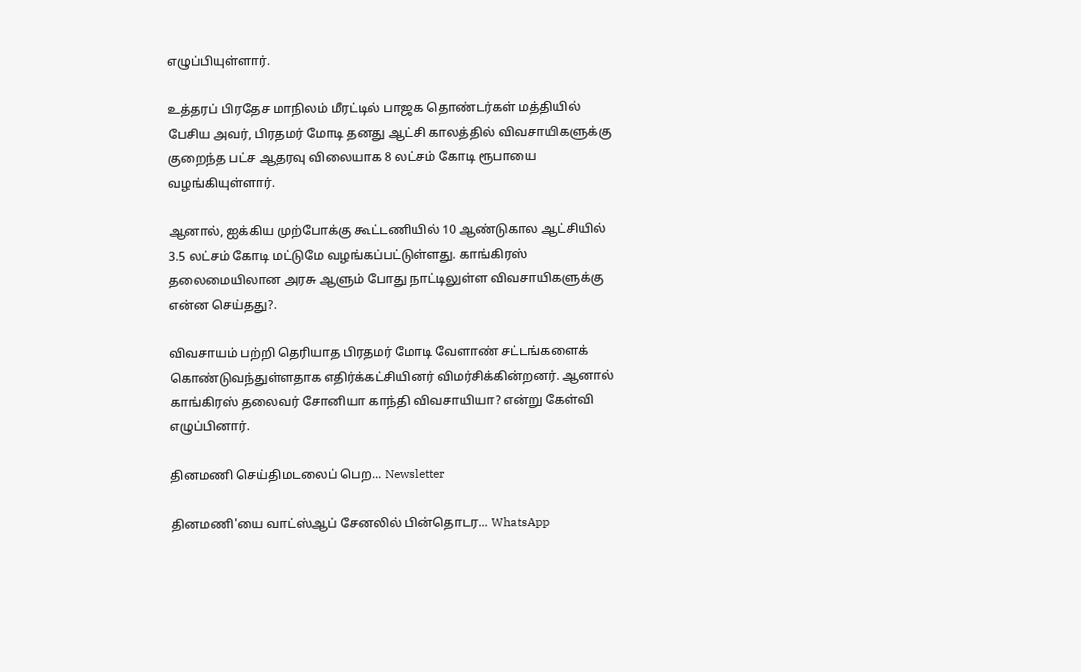எழுப்பியுள்ளார்.

உத்தரப் பிரதேச மாநிலம் மீரட்டில் பாஜக தொண்டர்கள் மத்தியில் பேசிய அவர், பிரதமர் மோடி தனது ஆட்சி காலத்தில் விவசாயிகளுக்கு குறைந்த பட்ச ஆதரவு விலையாக 8 லட்சம் கோடி ரூபாயை வழங்கியுள்ளார்.

ஆனால், ஐக்கிய முற்போக்கு கூட்டணியில் 10 ஆண்டுகால ஆட்சியில் 3.5 லட்சம் கோடி மட்டுமே வழங்கப்பட்டுள்ளது. காங்கிரஸ் தலைமையிலான அரசு ஆளும் போது நாட்டிலுள்ள விவசாயிகளுக்கு என்ன செய்தது?.

விவசாயம் பற்றி தெரியாத பிரதமர் மோடி வேளாண் சட்டங்களைக் கொண்டுவந்துள்ளதாக எதிர்க்கட்சியினர் விமர்சிக்கின்றனர். ஆனால் காங்கிரஸ் தலைவர் சோனியா காந்தி விவசாயியா? என்று கேள்வி எழுப்பினார்.

தினமணி செய்திமடலைப் பெற... Newsletter

தினமணி'யை வாட்ஸ்ஆப் சேனலில் பின்தொடர... WhatsApp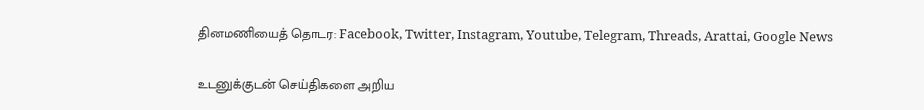தினமணியைத் தொடர: Facebook, Twitter, Instagram, Youtube, Telegram, Threads, Arattai, Google News

உடனுக்குடன் செய்திகளை அறிய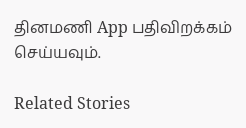தினமணி App பதிவிறக்கம் செய்யவும்.

Related Stories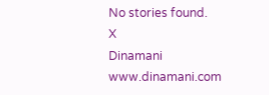No stories found.
X
Dinamani
www.dinamani.com